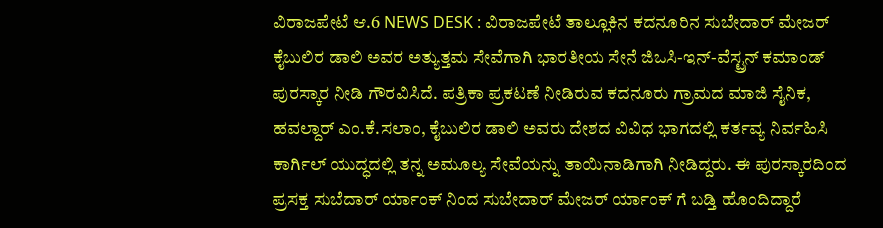ವಿರಾಜಪೇಟೆ ಆ.6 NEWS DESK : ವಿರಾಜಪೇಟೆ ತಾಲ್ಲೂಕಿನ ಕದನೂರಿನ ಸುಬೇದಾರ್ ಮೇಜರ್ ಕೈಬುಲಿರ ಡಾಲಿ ಅವರ ಅತ್ಯುತ್ತಮ ಸೇವೆಗಾಗಿ ಭಾರತೀಯ ಸೇನೆ ಜಿಒಸಿ-ಇನ್-ವೆಸ್ಟ್ರನ್ ಕಮಾಂಡ್ ಪುರಸ್ಕಾರ ನೀಡಿ ಗೌರವಿಸಿದೆ. ಪತ್ರಿಕಾ ಪ್ರಕಟಣೆ ನೀಡಿರುವ ಕದನೂರು ಗ್ರಾಮದ ಮಾಜಿ ಸೈನಿಕ, ಹವಲ್ದಾರ್ ಎಂ.ಕೆ.ಸಲಾಂ, ಕೈಬುಲಿರ ಡಾಲಿ ಅವರು ದೇಶದ ವಿವಿಧ ಭಾಗದಲ್ಲಿ ಕರ್ತವ್ಯ ನಿರ್ವಹಿಸಿ ಕಾರ್ಗಿಲ್ ಯುದ್ಧದಲ್ಲಿ ತನ್ನ ಅಮೂಲ್ಯ ಸೇವೆಯನ್ನು ತಾಯಿನಾಡಿಗಾಗಿ ನೀಡಿದ್ದರು. ಈ ಪುರಸ್ಕಾರದಿಂದ ಪ್ರಸಕ್ತ ಸುಬೆದಾರ್ ರ್ಯಾಂಕ್ ನಿಂದ ಸುಬೇದಾರ್ ಮೇಜರ್ ರ್ಯಾಂಕ್ ಗೆ ಬಡ್ತಿ ಹೊಂದಿದ್ದಾರೆ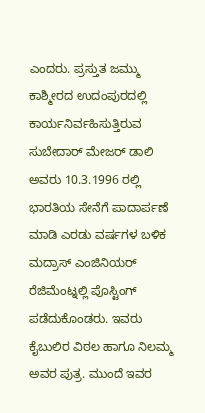ಎಂದರು. ಪ್ರಸ್ತುತ ಜಮ್ಮು ಕಾಶ್ಮೀರದ ಉದಂಪುರದಲ್ಲಿ ಕಾರ್ಯನಿರ್ವಹಿಸುತ್ತಿರುವ ಸುಬೇದಾರ್ ಮೇಜರ್ ಡಾಲಿ ಅವರು 10.3.1996 ರಲ್ಲಿ ಭಾರತಿಯ ಸೇನೆಗೆ ಪಾದಾರ್ಪಣೆ ಮಾಡಿ ಎರಡು ವರ್ಷಗಳ ಬಳಿಕ ಮದ್ರಾಸ್ ಎಂಜಿನಿಯರ್ ರೆಜಿಮೆಂಟ್ನಲ್ಲಿ ಪೊಸ್ಟಿಂಗ್ ಪಡೆದುಕೊಂಡರು. ಇವರು ಕೈಬುಲಿರ ವಿಠಲ ಹಾಗೂ ನಿಲಮ್ಮ ಅವರ ಪುತ್ರ. ಮುಂದೆ ಇವರ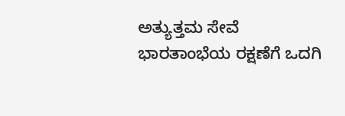ಅತ್ಯುತ್ತಮ ಸೇವೆ ಭಾರತಾಂಭೆಯ ರಕ್ಷಣೆಗೆ ಒದಗಿ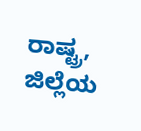ರಾಷ್ಟ್ರ, ಜಿಲ್ಲೆಯ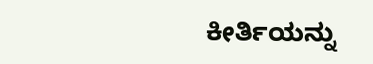ಕೀರ್ತಿಯನ್ನು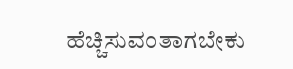ಹೆಚ್ಚಿಸುವಂತಾಗಬೇಕು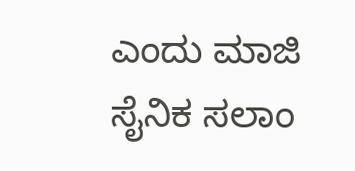ಎಂದು ಮಾಜಿ ಸೈನಿಕ ಸಲಾಂ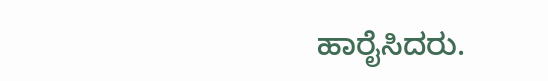ಹಾರೈಸಿದರು.